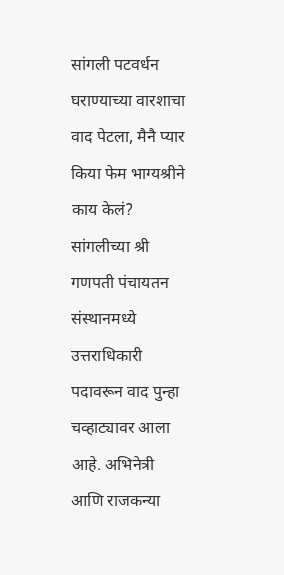सांगली पटवर्धन घराण्याच्या वारशाचा वाद पेटला, मैनै प्यार किया फेम भाग्यश्रीने काय केलं?
सांगलीच्या श्री गणपती पंचायतन संस्थानमध्ये उत्तराधिकारी पदावरून वाद पुन्हा चव्हाट्यावर आला आहे. अभिनेत्री आणि राजकन्या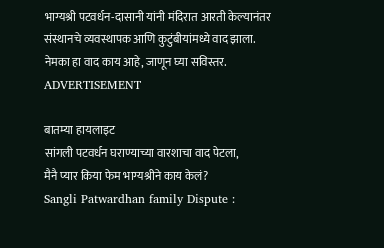भाग्यश्री पटवर्धन-दासानी यांनी मंदिरात आरती केल्यानंतर संस्थानचे व्यवस्थापक आणि कुटुंबीयांमध्ये वाद झाला. नेमका हा वाद काय आहे, जाणून घ्या सविस्तर.
ADVERTISEMENT

बातम्या हायलाइट
सांगली पटवर्धन घराण्याच्या वारशाचा वाद पेटला,
मैनै प्यार किया फेम भाग्यश्रीने काय केलं?
Sangli Patwardhan family Dispute :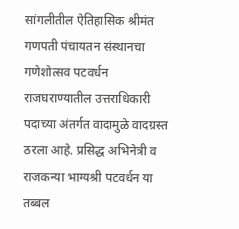सांगलीतील ऐतिहासिक श्रीमंत गणपती पंचायतन संस्थानचा गणेशोत्सव पटवर्धन राजघराण्यातील उत्तराधिकारी पदाच्या अंतर्गत वादामुळे वादग्रस्त ठरला आहे. प्रसिद्ध अभिनेत्री व राजकन्या भाग्यश्री पटवर्धन या तब्बल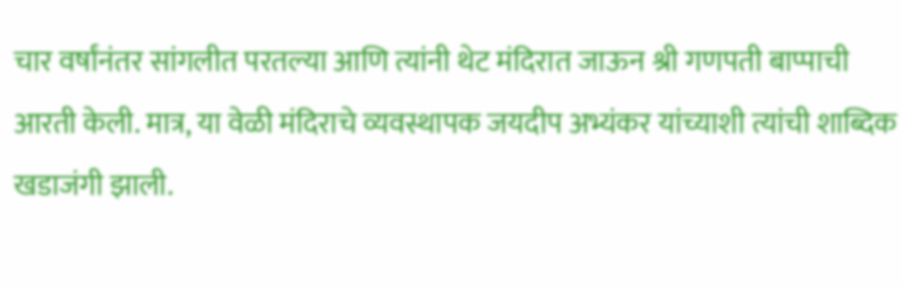चार वर्षांनंतर सांगलीत परतल्या आणि त्यांनी थेट मंदिरात जाऊन श्री गणपती बाप्पाची आरती केली. मात्र, या वेळी मंदिराचे व्यवस्थापक जयदीप अभ्यंकर यांच्याशी त्यांची शाब्दिक खडाजंगी झाली.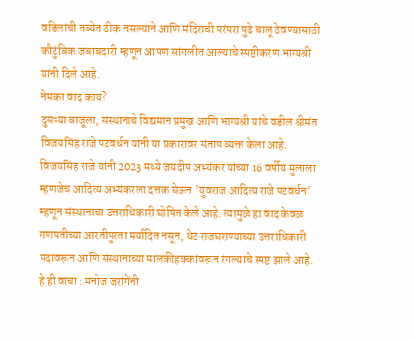वडिलांची तब्येत ठीक नसल्याने आणि मंदिराची परंपरा पुढे चालू ठेवण्यासाठी कौटुंबिक जबाबदारी म्हणून आपण सांगलीत आल्याचे स्पष्टीकरण भाग्यश्री यांनी दिले आहे.
नेमका वाद काय?
दुसऱ्या बाजूला, संस्थानाचे विद्यमान प्रमुख आणि भाग्यश्री यांचे वडील श्रीमंत विजयसिंह राजे पटवर्धन यांनी या प्रकारावर संताप व्यक्त केला आहे. विजयसिंह राजे यांनी 2023 मध्ये जयदीप अभ्यंकर यांच्या 16 वर्षीय मुलाला म्हणजेच आदित्य अभ्यंकरला दत्तक घेऊन 'युवराज आदित्य राजे पटवर्धन' म्हणून संस्थानाचा उत्तराधिकारी घोषित केले आहे. त्यामुळे हा वाद केवळ गणपतीच्या आरतीपुरता मर्यादित नसून, थेट राजघराण्याच्या उत्तराधिकारी पदावरून आणि संस्थानाच्या मालकीहक्कांवरून रंगल्याचे स्पष्ट झाले आहे.
हे ही वाचा : मनोज जरांगेंनी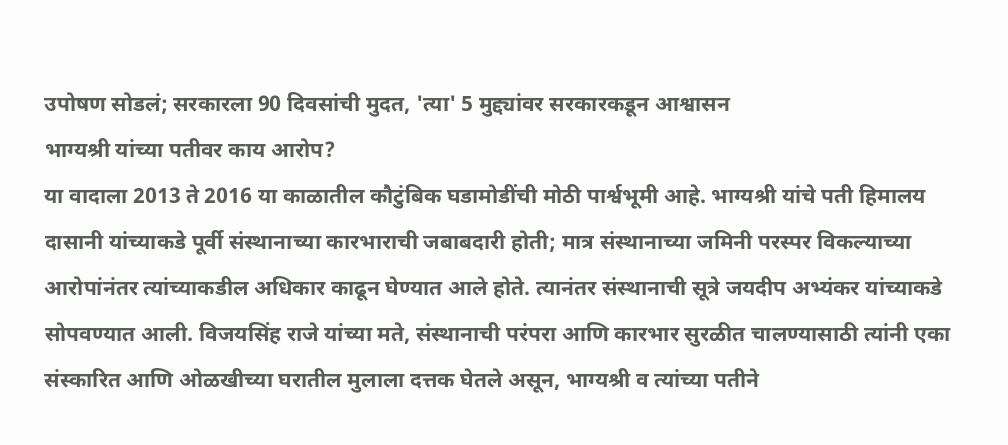उपोषण सोडलं; सरकारला 90 दिवसांची मुदत, 'त्या' 5 मुद्द्यांवर सरकारकडून आश्वासन
भाग्यश्री यांच्या पतीवर काय आरोप?
या वादाला 2013 ते 2016 या काळातील कौटुंबिक घडामोडींची मोठी पार्श्वभूमी आहे. भाग्यश्री यांचे पती हिमालय दासानी यांच्याकडे पूर्वी संस्थानाच्या कारभाराची जबाबदारी होती; मात्र संस्थानाच्या जमिनी परस्पर विकल्याच्या आरोपांनंतर त्यांच्याकडील अधिकार काढून घेण्यात आले होते. त्यानंतर संस्थानाची सूत्रे जयदीप अभ्यंकर यांच्याकडे सोपवण्यात आली. विजयसिंह राजे यांच्या मते, संस्थानाची परंपरा आणि कारभार सुरळीत चालण्यासाठी त्यांनी एका संस्कारित आणि ओळखीच्या घरातील मुलाला दत्तक घेतले असून, भाग्यश्री व त्यांच्या पतीने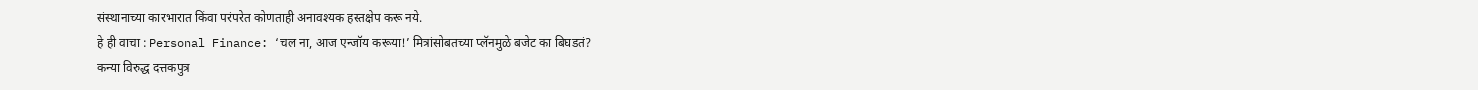संस्थानाच्या कारभारात किंवा परंपरेत कोणताही अनावश्यक हस्तक्षेप करू नये.
हे ही वाचा : Personal Finance: ‘चल ना, आज एन्जॉय करूया!’ मित्रांसोबतच्या प्लॅनमुळे बजेट का बिघडतं?
कन्या विरुद्ध दत्तकपुत्र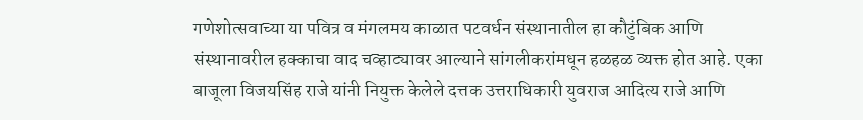गणेशोत्सवाच्या या पवित्र व मंगलमय काळात पटवर्धन संस्थानातील हा कौटुंबिक आणि संस्थानावरील हक्काचा वाद चव्हाट्यावर आल्याने सांगलीकरांमधून हळहळ व्यक्त होत आहे. एका बाजूला विजयसिंह राजे यांनी नियुक्त केलेले दत्तक उत्तराधिकारी युवराज आदित्य राजे आणि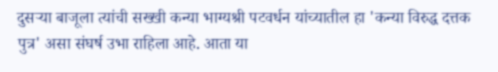दुसऱ्या बाजूला त्यांची सख्खी कन्या भाग्यश्री पटवर्धन यांच्यातील हा 'कन्या विरुद्ध दत्तक पुत्र' असा संघर्ष उभा राहिला आहे. आता या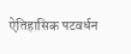ऐतिहासिक पटवर्धन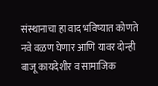संस्थानाचा हा वाद भविष्यात कोणते नवे वळण घेणार आणि यावर दोन्ही बाजू कायदेशीर व सामाजिक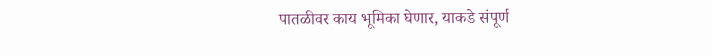पातळीवर काय भूमिका घेणार, याकडे संपूर्ण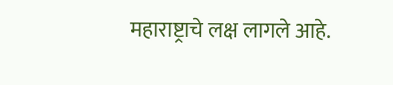महाराष्ट्राचे लक्ष लागले आहे.